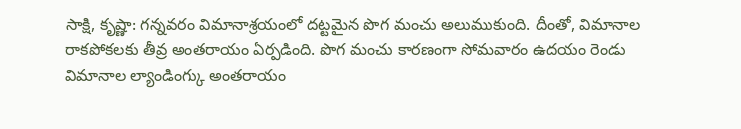సాక్షి, కృష్ణా: గన్నవరం విమానాశ్రయంలో దట్టమైన పొగ మంచు అలుముకుంది. దీంతో, విమానాల రాకపోకలకు తీవ్ర అంతరాయం ఏర్పడింది. పొగ మంచు కారణంగా సోమవారం ఉదయం రెండు విమానాల ల్యాండింగ్కు అంతరాయం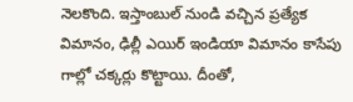నెలకొంది. ఇస్తాంబుల్ నుండి వచ్చిన ప్రత్యేక విమానం, ఢిల్లీ ఎయిర్ ఇండియా విమానం కాసేపు గాల్లో చక్కర్లు కొట్టాయి. దీంతో,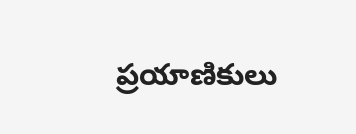ప్రయాణికులు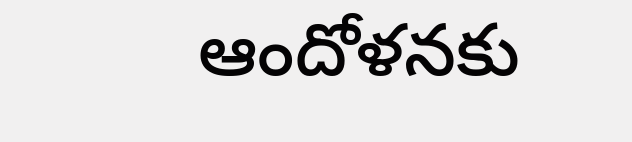ఆందోళనకు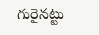గురైనట్టు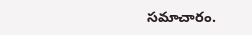సమాచారం.